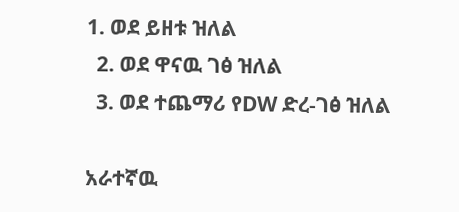1. ወደ ይዘቱ ዝለል
  2. ወደ ዋናዉ ገፅ ዝለል
  3. ወደ ተጨማሪ የDW ድረ-ገፅ ዝለል

አራተኛዉ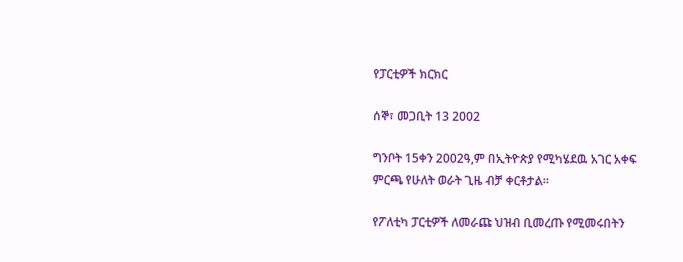የፓርቲዎች ክርክር

ሰኞ፣ መጋቢት 13 2002

ግንቦት 15ቀን 2002ዓ,ም በኢትዮጵያ የሚካሄደዉ አገር አቀፍ ምርጫ የሁለት ወራት ጊዜ ብቻ ቀርቶታል።

የፖለቲካ ፓርቲዎች ለመራጩ ህዝብ ቢመረጡ የሚመሩበትን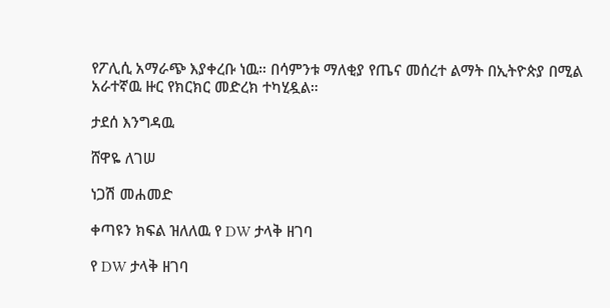የፖሊሲ አማራጭ እያቀረቡ ነዉ። በሳምንቱ ማለቂያ የጤና መሰረተ ልማት በኢትዮጵያ በሚል አራተኛዉ ዙር የክርክር መድረክ ተካሂዷል።

ታደሰ እንግዳዉ

ሸዋዬ ለገሠ

ነጋሽ መሐመድ

ቀጣዩን ክፍል ዝለለዉ የ DW ታላቅ ዘገባ

የ DW ታላቅ ዘገባ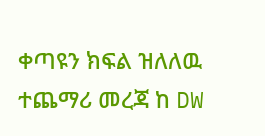ቀጣዩን ክፍል ዝለለዉ ተጨማሪ መረጃ ከ DW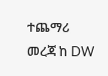ተጨማሪ መረጃ ከ DW